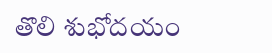తొలి శుభోదయం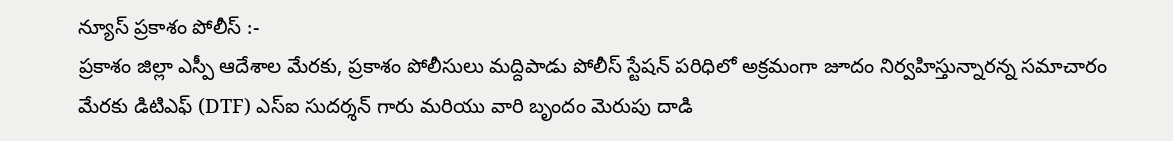న్యూస్ ప్రకాశం పోలీస్ :-
ప్రకాశం జిల్లా ఎస్పీ ఆదేశాల మేరకు, ప్రకాశం పోలీసులు మద్దిపాడు పోలీస్ స్టేషన్ పరిధిలో అక్రమంగా జూదం నిర్వహిస్తున్నారన్న సమాచారం మేరకు డిటిఎఫ్ (DTF) ఎస్ఐ సుదర్శన్ గారు మరియు వారి బృందం మెరుపు దాడి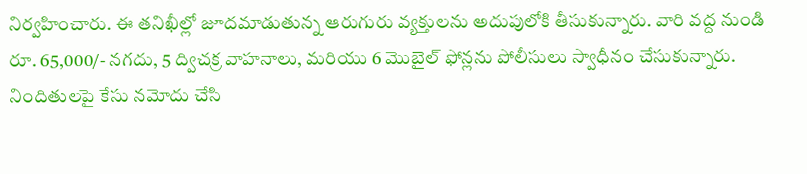నిర్వహించారు. ఈ తనిఖీల్లో జూదమాడుతున్న ఆరుగురు వ్యక్తులను అదుపులోకి తీసుకున్నారు. వారి వద్ద నుండి రూ. 65,000/- నగదు, 5 ద్విచక్ర వాహనాలు, మరియు 6 మొబైల్ ఫోన్లను పోలీసులు స్వాధీనం చేసుకున్నారు. నిందితులపై కేసు నమోదు చేసి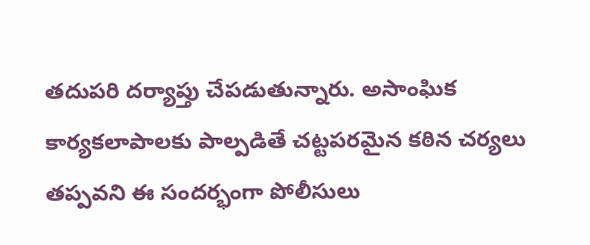తదుపరి దర్యాప్తు చేపడుతున్నారు. అసాంఘిక కార్యకలాపాలకు పాల్పడితే చట్టపరమైన కఠిన చర్యలు తప్పవని ఈ సందర్భంగా పోలీసులు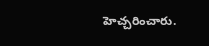హెచ్చరించారు.